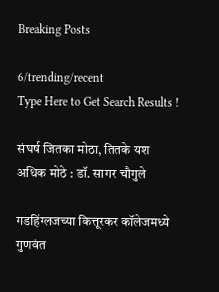Breaking Posts

6/trending/recent
Type Here to Get Search Results !

संघर्ष जितका मोठा, तितके यश अधिक मोठे : डॉ. सागर चौगुले

गडहिंग्लजच्या कित्तूरकर कॉलेजमध्ये गुणवंत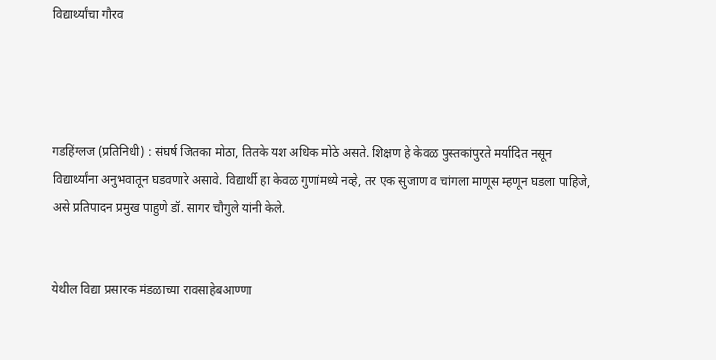विद्यार्थ्यांचा गौरव




गडहिंग्लज (प्रतिनिधी) : संघर्ष जितका मोठा, तितके यश अधिक मोठे असते. शिक्षण हे केवळ पुस्तकांपुरते मर्यादित नसून विद्यार्थ्यांना अनुभवातून घडवणारे असावे. विद्यार्थी हा केवळ गुणांमध्ये नव्हे, तर एक सुजाण व चांगला माणूस म्हणून घडला पाहिजे, असे प्रतिपादन प्रमुख पाहुणे डॉ. सागर चौगुले यांनी केले.


येथील विद्या प्रसारक मंडळाच्या रावसाहेबआण्णा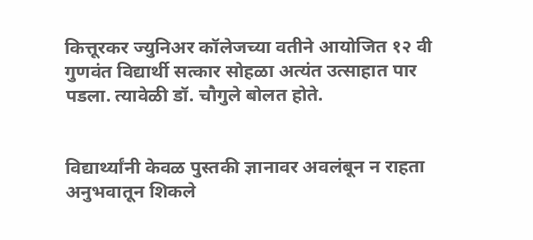कित्तूरकर ज्युनिअर कॉलेजच्या वतीने आयोजित १२ वी गुणवंत विद्यार्थी सत्कार सोहळा अत्यंत उत्साहात पार पडला. त्यावेळी डॉ. चौगुले बोलत होते.


विद्यार्थ्यांनी केवळ पुस्तकी ज्ञानावर अवलंबून न राहता अनुभवातून शिकले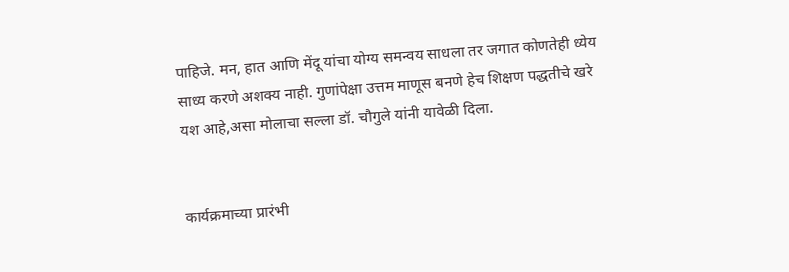पाहिजे. मन, हात आणि मेंदू यांचा योग्य समन्वय साधला तर जगात कोणतेही ध्येय साध्य करणे अशक्य नाही. गुणांपेक्षा उत्तम माणूस बनणे हेच शिक्षण पद्धतीचे खरे यश आहे,असा मोलाचा सल्ला डॉ. चौगुले यांनी यावेळी दिला.


कार्यक्रमाच्या प्रारंभी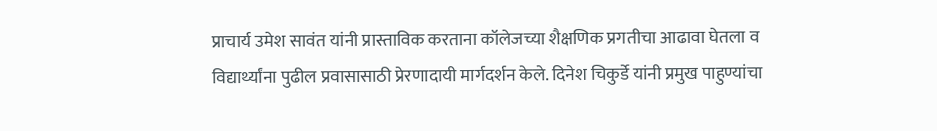प्राचार्य उमेश सावंत यांनी प्रास्ताविक करताना कॉलेजच्या शैक्षणिक प्रगतीचा आढावा घेतला व विद्यार्थ्यांना पुढील प्रवासासाठी प्रेरणादायी मार्गदर्शन केले. दिनेश चिकुर्डे यांनी प्रमुख पाहुण्यांचा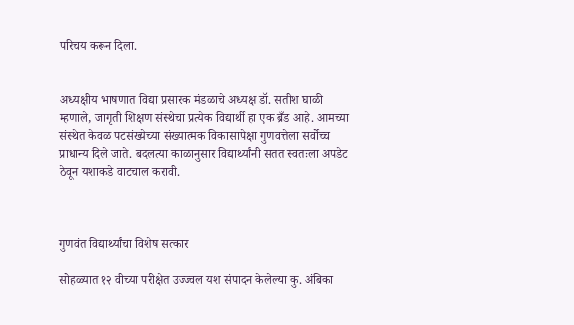परिचय करून दिला.


अध्यक्षीय भाषणात विद्या प्रसारक मंडळाचे अध्यक्ष डॉ. सतीश घाळी म्हणाले, जागृती शिक्षण संस्थेचा प्रत्येक विद्यार्थी हा एक ब्रँड आहे. आमच्या संस्थेत केवळ पटसंख्येच्या संख्यात्मक विकासापेक्षा गुणवत्तेला सर्वोच्च प्राधान्य दिले जाते. बदलत्या काळानुसार विद्यार्थ्यांनी सतत स्वतःला अपडेट ठेवून यशाकडे वाटचाल करावी.



गुणवंत विद्यार्थ्यांचा विशेष सत्कार

सोहळ्यात १२ वीच्या परीक्षेत उज्ज्वल यश संपादन केलेल्या कु. अंबिका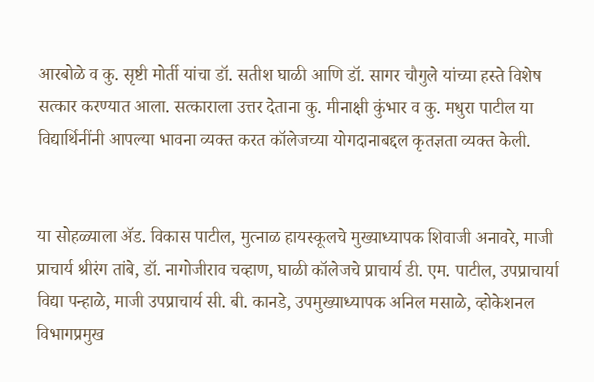आरबोळे व कु. सृष्टी मोर्ती यांचा डॉ. सतीश घाळी आणि डॉ. सागर चौगुले यांच्या हस्ते विशेष सत्कार करण्यात आला. सत्काराला उत्तर देताना कु. मीनाक्षी कुंभार व कु. मधुरा पाटील या विद्यार्थिनींनी आपल्या भावना व्यक्त करत कॉलेजच्या योगदानाबद्दल कृतज्ञता व्यक्त केली.


या सोहळ्याला ॲड. विकास पाटील, मुत्नाळ हायस्कूलचे मुख्याध्यापक शिवाजी अनावरे, माजी प्राचार्य श्रीरंग तांबे, डॉ. नागोजीराव चव्हाण, घाळी कॉलेजचे प्राचार्य डी. एम. पाटील, उपप्राचार्या विद्या पन्हाळे, माजी उपप्राचार्य सी. बी. कानडे, उपमुख्याध्यापक अनिल मसाळे, व्होकेशनल विभागप्रमुख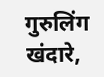गुरुलिंग खंदारे,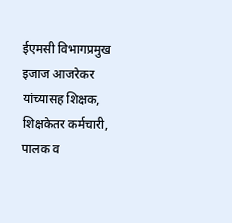ईएमसी विभागप्रमुख इजाज आजरेकर यांच्यासह शिक्षक, शिक्षकेतर कर्मचारी, पालक व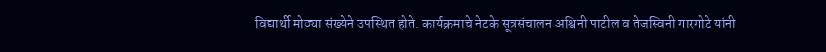विद्यार्थी मोठ्या संख्येने उपस्थित होते. कार्यक्रमाचे नेटके सूत्रसंचालन अश्विनी पाटील व तेजस्विनी गारगोटे यांनी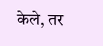केले, तर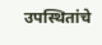उपस्थितांचे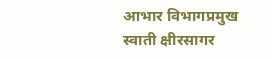आभार विभागप्रमुख स्वाती क्षीरसागर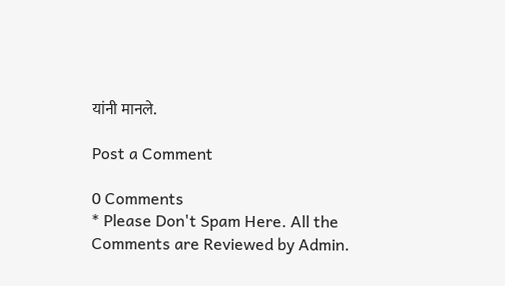यांनी मानले.

Post a Comment

0 Comments
* Please Don't Spam Here. All the Comments are Reviewed by Admin.